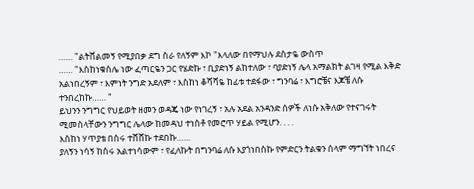…… "ልትሸልመኝ የሚያበቃ ደግ ስራ የለኝም እኮ "እላለው በየማህሉ ደስታዬ ውስጥ
…… "እስከነቁስሌ ነው ፈጣርዬን ጋር የሄድኩ ፣ ቢያድነኝ ልከተለው ፣ ባያድነኝ ሌላ አማልክት ልገዛ የሚል እቅድ አልነበረኝም ፣ እምነት ንግድ አደለም ፣ እስከነ ቆሻሻዬ ከፊቱ ተደፋው ፣ ግንባሬ ፣ እግሮቼና እጆቼ ለሱ ተንበረከኩ…… "
ይህንን ንግግር የህይወት ዘመን ወዳጄ ነው የነገረኝ ፣ አሉ አደል አንዳንድ ሰዎች ለነሱ አቅለው የተናገሩት ሚመስላቸውን ንግግር ሌላው ከመዳህ ተነስቶ የመሮጥ ሃይል የሚሆን. . . .
እስከነ ሃጥያቴ በስሩ ተሸሸኩ ተደበኩ……
ያለኝን ነሳኝ ከስሩ አልተነሳውም ፣ የፈለኩት በግንባሬ ለሱ እያጎነበስኩ የምድርን ትልቁን ሰላም ማግኘት ነበረና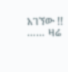አገኘው !!
…… ዛሬ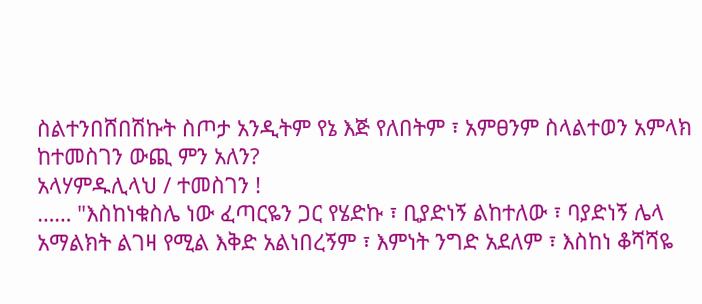ስልተንበሸበሽኩት ስጦታ አንዲትም የኔ እጅ የለበትም ፣ አምፀንም ስላልተወን አምላክ ከተመስገን ውጪ ምን አለን?
አላሃምዱሊላህ / ተመስገን !
…… "እስከነቁስሌ ነው ፈጣርዬን ጋር የሄድኩ ፣ ቢያድነኝ ልከተለው ፣ ባያድነኝ ሌላ አማልክት ልገዛ የሚል እቅድ አልነበረኝም ፣ እምነት ንግድ አደለም ፣ እስከነ ቆሻሻዬ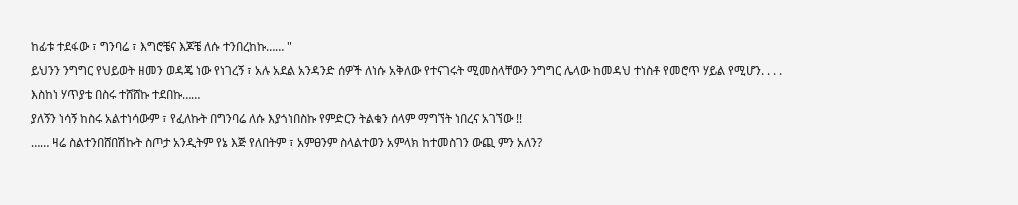ከፊቱ ተደፋው ፣ ግንባሬ ፣ እግሮቼና እጆቼ ለሱ ተንበረከኩ…… "
ይህንን ንግግር የህይወት ዘመን ወዳጄ ነው የነገረኝ ፣ አሉ አደል አንዳንድ ሰዎች ለነሱ አቅለው የተናገሩት ሚመስላቸውን ንግግር ሌላው ከመዳህ ተነስቶ የመሮጥ ሃይል የሚሆን. . . .
እስከነ ሃጥያቴ በስሩ ተሸሸኩ ተደበኩ……
ያለኝን ነሳኝ ከስሩ አልተነሳውም ፣ የፈለኩት በግንባሬ ለሱ እያጎነበስኩ የምድርን ትልቁን ሰላም ማግኘት ነበረና አገኘው !!
…… ዛሬ ስልተንበሸበሽኩት ስጦታ አንዲትም የኔ እጅ የለበትም ፣ አምፀንም ስላልተወን አምላክ ከተመስገን ውጪ ምን አለን?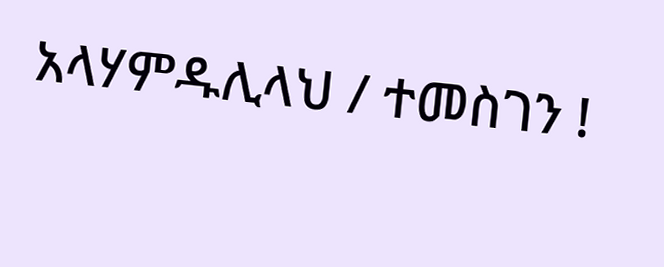አላሃምዱሊላህ / ተመስገን !